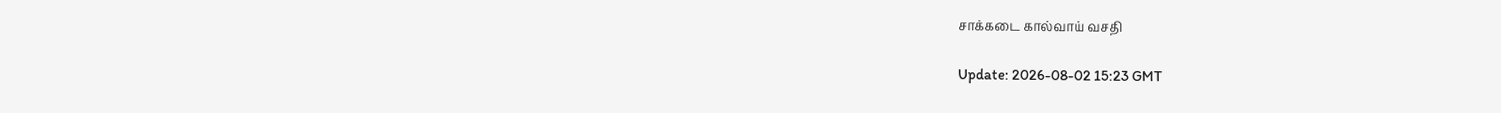சாக்கடை கால்வாய் வசதி

Update: 2026-08-02 15:23 GMT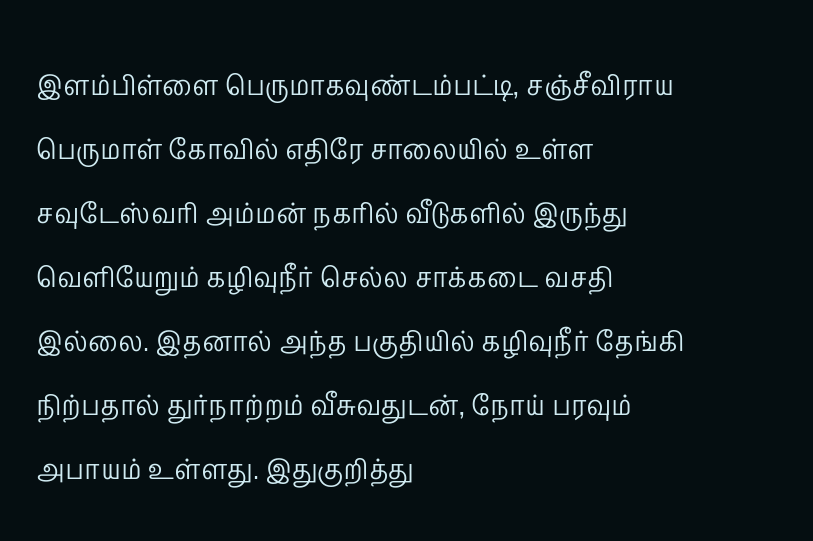இளம்பிள்ளை பெருமாகவுண்டம்பட்டி, சஞ்சீவிராய பெருமாள் கோவில் எதிரே சாலையில் உள்ள சவுடேஸ்வரி அம்மன் நகரில் வீடுகளில் இருந்து வெளியேறும் கழிவுநீர் செல்ல சாக்கடை வசதி இல்லை. இதனால் அந்த பகுதியில் கழிவுநீர் தேங்கி நிற்பதால் துர்நாற்றம் வீசுவதுடன், நோய் பரவும் அபாயம் உள்ளது. இதுகுறித்து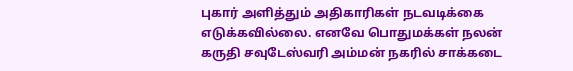புகார் அளித்தும் அதிகாரிகள் நடவடிக்கை எடுக்கவில்லை. எனவே பொதுமக்கள் நலன் கருதி சவுடேஸ்வரி அம்மன் நகரில் சாக்கடை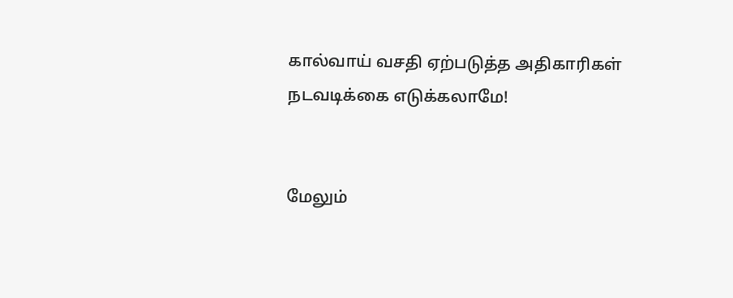கால்வாய் வசதி ஏற்படுத்த அதிகாரிகள் நடவடிக்கை எடுக்கலாமே!


மேலும்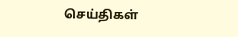செய்திகள்